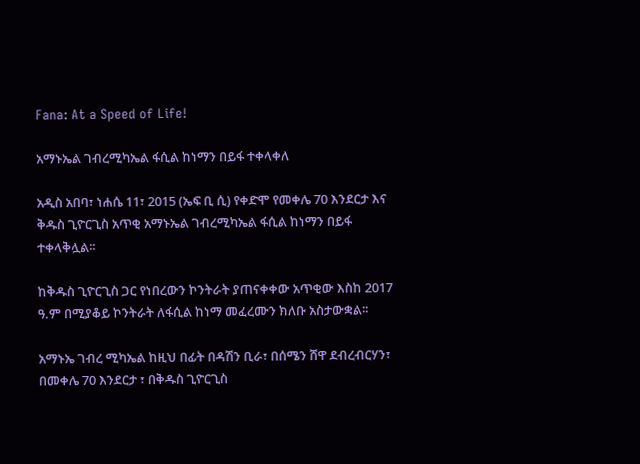Fana: At a Speed of Life!

አማኑኤል ገብረሚካኤል ፋሲል ከነማን በይፋ ተቀላቀለ

አዲስ አበባ፣ ነሐሴ 11፣ 2015 (ኤፍ ቢ ሲ) የቀድሞ የመቀሌ 70 እንደርታ እና ቅዱስ ጊዮርጊስ አጥቂ አማኑኤል ገብረሚካኤል ፋሲል ከነማን በይፋ ተቀላቅሏል፡፡

ከቅዱስ ጊዮርጊስ ጋር የነበረውን ኮንትራት ያጠናቀቀው አጥቂው እስከ 2017 ዓ.ም በሚያቆይ ኮንትራት ለፋሲል ከነማ መፈረሙን ክለቡ አስታውቋል፡፡

አማኑኤ ገብረ ሚካኤል ከዚህ በፊት በዳሽን ቢራ፣ በሰሜን ሸዋ ደብረብርሃን፣ በመቀሌ 70 እንደርታ ፣ በቅዱስ ጊዮርጊስ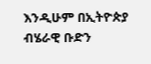እንዲሁም በኢትዮጵያ ብሄራዊ ቡድን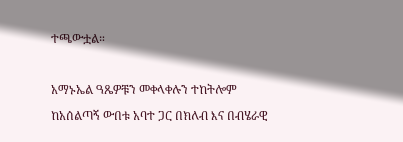ተጫውቷል።

አማኑኤል ዓጼዎቹን መቀላቀሉን ተከትሎም ከአሰልጣኝ ውበቱ አባተ ጋር በክለብ እና በብሄራዊ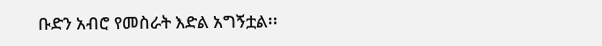ቡድን አብሮ የመስራት እድል አግኝቷል፡፡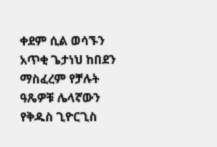ቀደም ሲል ወሳኙን አጥቂ ጌታነህ ከበደን ማስፈረም የቻሉት ዓጼዎቹ ሌላኛውን የቅዱስ ጊዮርጊስ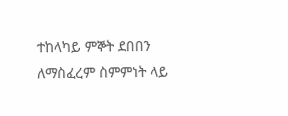ተከላካይ ምኞት ደበበን ለማስፈረም ስምምነት ላይ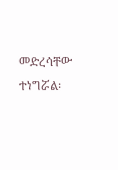መድረሳቸው ተነግሯል፡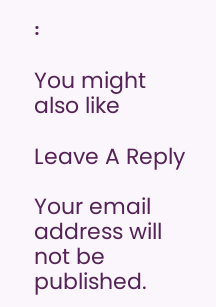፡

You might also like

Leave A Reply

Your email address will not be published.